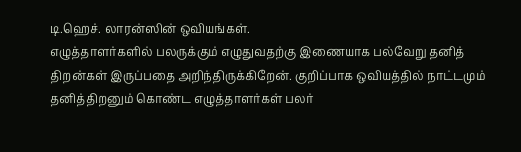டி.ஹெச். லாரன்ஸின் ஒவியங்கள்.
எழுத்தாளர்களில் பலருக்கும் எழுதுவதற்கு இணையாக பல்வேறு தனித் திறன்கள் இருப்பதை அறிந்திருக்கிறேன். குறிப்பாக ஒவியத்தில் நாட்டமும் தனித்திறனும் கொண்ட எழுத்தாளர்கள் பலர்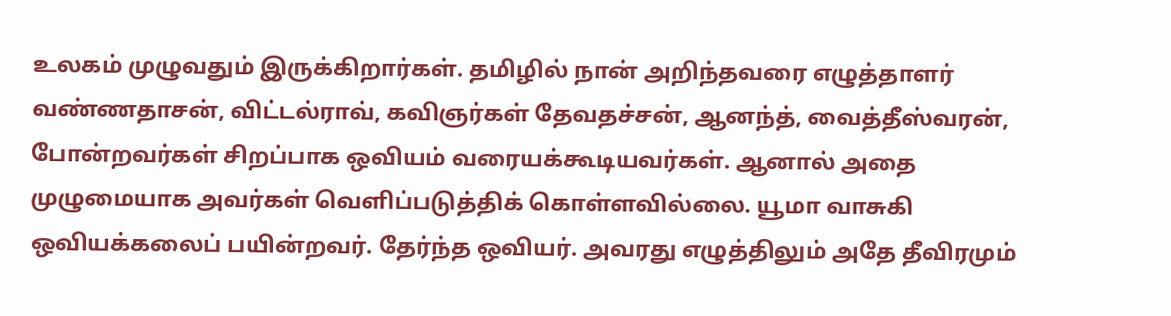உலகம் முழுவதும் இருக்கிறார்கள். தமிழில் நான் அறிந்தவரை எழுத்தாளர் வண்ணதாசன், விட்டல்ராவ், கவிஞர்கள் தேவதச்சன், ஆனந்த், வைத்தீஸ்வரன், போன்றவர்கள் சிறப்பாக ஒவியம் வரையக்கூடியவர்கள். ஆனால் அதை முழுமையாக அவர்கள் வெளிப்படுத்திக் கொள்ளவில்லை. யூமா வாசுகி ஒவியக்கலைப் பயின்றவர். தேர்ந்த ஒவியர். அவரது எழுத்திலும் அதே தீவிரமும்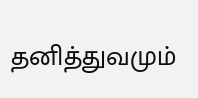தனித்துவமும்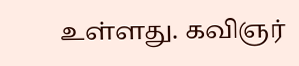உள்ளது. கவிஞர்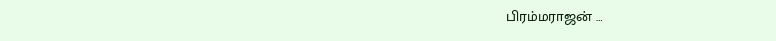பிரம்மராஜன் …